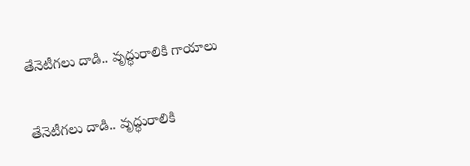తేనెటీగలు దాడి.. వృద్ధురాలికి గాయాలు

తేనెటీగలు దాడి.. వృద్ధురాలికి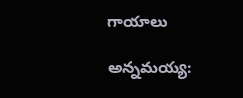గాయాలు

అన్నమయ్య: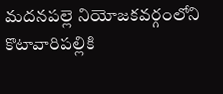మదనపల్లె నియోజకవర్గంలోని కొటావారిపల్లికి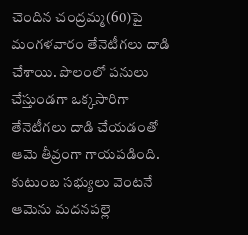చెందిన చంద్రమ్మ(60)పై మంగళవారం తేనెటీగలు దాడి చేశాయి. పొలంలో పనులు చేస్తుండగా ఒక్కసారిగా తేనెటీగలు దాడి చేయడంతో ఆమె తీవ్రంగా గాయపడింది. కుటుంబ సభ్యులు వెంటనే ఆమెను మదనపల్లె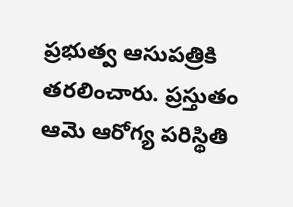ప్రభుత్వ ఆసుపత్రికి తరలించారు. ప్రస్తుతం ఆమె ఆరోగ్య పరిస్థితి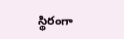స్థిరంగా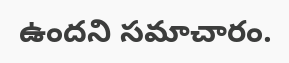ఉందని సమాచారం.